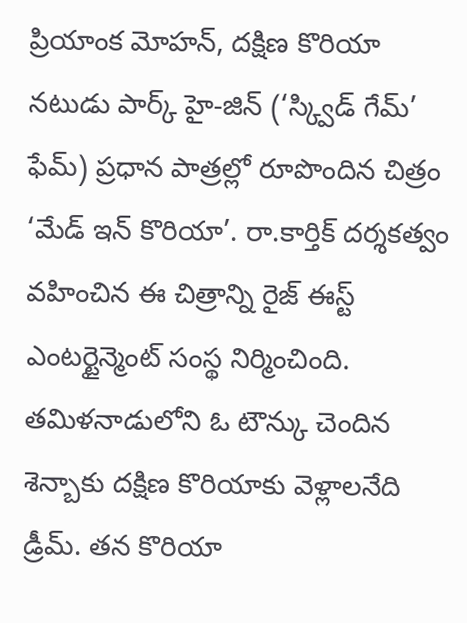ప్రియాంక మోహన్, దక్షిణ కొరియా నటుడు పార్క్ హై-జిన్ (‘స్క్విడ్ గేమ్’ ఫేమ్) ప్రధాన పాత్రల్లో రూపొందిన చిత్రం ‘మేడ్ ఇన్ కొరియా’. రా.కార్తిక్ దర్శకత్వం వహించిన ఈ చిత్రాన్ని రైజ్ ఈస్ట్ ఎంటర్టైన్మెంట్ సంస్థ నిర్మించింది. తమిళనాడులోని ఓ టౌన్కు చెందిన శెన్బాకు దక్షిణ కొరియాకు వెళ్లాలనేది డ్రీమ్. తన కొరియా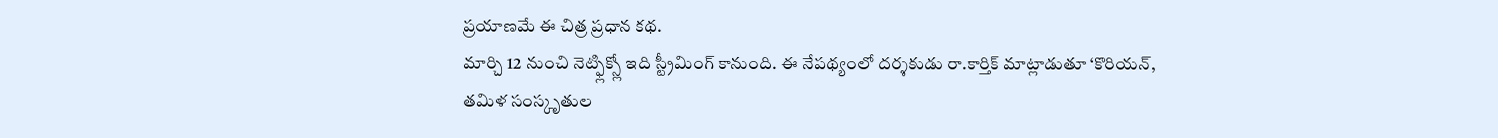ప్రయాణమే ఈ చిత్ర ప్రధాన కథ.
మార్చి 12 నుంచి నెట్ఫ్లిక్స్లో ఇది స్ట్రీమింగ్ కానుంది. ఈ నేపథ్యంలో దర్శకుడు రా.కార్తిక్ మాట్లాడుతూ ‘కొరియన్, తమిళ సంస్కృతుల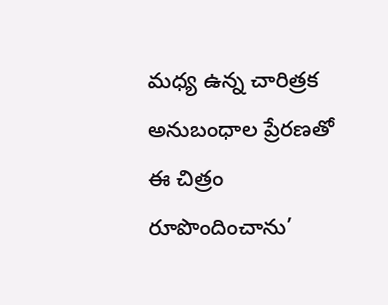మధ్య ఉన్న చారిత్రక అనుబంధాల ప్రేరణతో ఈ చిత్రం రూపొందించాను’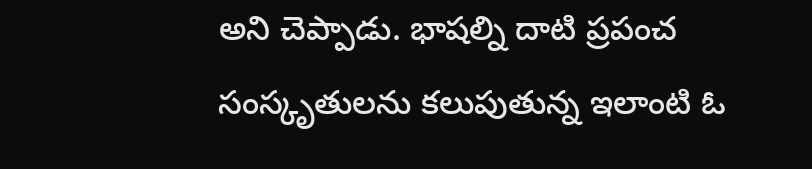అని చెప్పాడు. భాషల్ని దాటి ప్రపంచ సంస్కృతులను కలుపుతున్న ఇలాంటి ఓ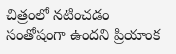చిత్రంలో నటించడం సంతోషంగా ఉందని ప్రియాంక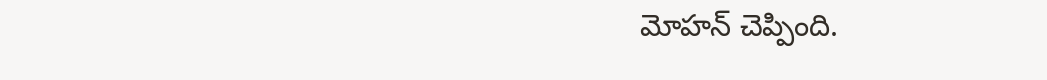మోహన్ చెప్పింది.